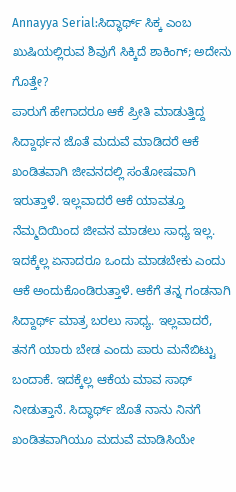Annayya Serial:ಸಿದ್ಧಾರ್ಥ್ ಸಿಕ್ಕ ಎಂಬ ಖುಷಿಯಲ್ಲಿರುವ ಶಿವುಗೆ ಸಿಕ್ಕಿದೆ ಶಾಕಿಂಗ್; ಅದೇನು ಗೊತ್ತೇ?
ಪಾರುಗೆ ಹೇಗಾದರೂ ಆಕೆ ಪ್ರೀತಿ ಮಾಡುತ್ತಿದ್ದ ಸಿದ್ದಾರ್ಥನ ಜೊತೆ ಮದುವೆ ಮಾಡಿದರೆ ಆಕೆ ಖಂಡಿತವಾಗಿ ಜೀವನದಲ್ಲಿ ಸಂತೋಷವಾಗಿ ಇರುತ್ತಾಳೆ. ಇಲ್ಲವಾದರೆ ಆಕೆ ಯಾವತ್ತೂ ನೆಮ್ಮದಿಯಿಂದ ಜೀವನ ಮಾಡಲು ಸಾಧ್ಯ ಇಲ್ಲ. ಇದಕ್ಕೆಲ್ಲ ಏನಾದರೂ ಒಂದು ಮಾಡಬೇಕು ಎಂದು ಆಕೆ ಅಂದುಕೊಂಡಿರುತ್ತಾಳೆ. ಆಕೆಗೆ ತನ್ನ ಗಂಡನಾಗಿ ಸಿದ್ದಾರ್ಥ್ ಮಾತ್ರ ಬರಲು ಸಾಧ್ಯ. ಇಲ್ಲವಾದರೆ, ತನಗೆ ಯಾರು ಬೇಡ ಎಂದು ಪಾರು ಮನೆಬಿಟ್ಟು ಬಂದಾಕೆ. ಇದಕ್ಕೆಲ್ಲ ಆಕೆಯ ಮಾವ ಸಾಥ್ ನೀಡುತ್ತಾನೆ. ಸಿದ್ಧಾರ್ಥ್ ಜೊತೆ ನಾನು ನಿನಗೆ ಖಂಡಿತವಾಗಿಯೂ ಮದುವೆ ಮಾಡಿಸಿಯೇ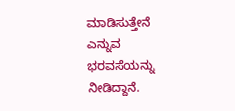ಮಾಡಿಸುತ್ತೇನೆ ಎನ್ನುವ ಭರವಸೆಯನ್ನು ನೀಡಿದ್ದಾನೆ.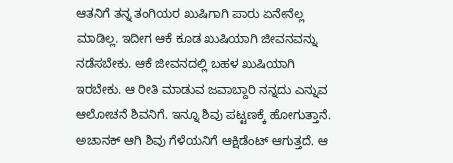ಆತನಿಗೆ ತನ್ನ ತಂಗಿಯರ ಖುಷಿಗಾಗಿ ಪಾರು ಏನೇನೆಲ್ಲ ಮಾಡಿಲ್ಲ. ಇದೀಗ ಆಕೆ ಕೂಡ ಖುಷಿಯಾಗಿ ಜೀವನವನ್ನು ನಡೆಸಬೇಕು. ಆಕೆ ಜೀವನದಲ್ಲಿ ಬಹಳ ಖುಷಿಯಾಗಿ ಇರಬೇಕು. ಆ ರೀತಿ ಮಾಡುವ ಜವಾಬ್ದಾರಿ ನನ್ನದು ಎನ್ನುವ ಆಲೋಚನೆ ಶಿವನಿಗೆ. ಇನ್ನೂ ಶಿವು ಪಟ್ಟಣಕ್ಕೆ ಹೋಗುತ್ತಾನೆ. ಅಚಾನಕ್ ಆಗಿ ಶಿವು ಗೆಳೆಯನಿಗೆ ಆಕ್ಷಿಡೆಂಟ್ ಆಗುತ್ತದೆ. ಆ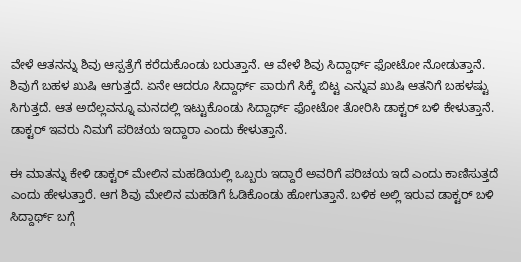ವೇಳೆ ಆತನನ್ನು ಶಿವು ಆಸ್ಪತ್ರೆಗೆ ಕರೆದುಕೊಂಡು ಬರುತ್ತಾನೆ. ಆ ವೇಳೆ ಶಿವು ಸಿದ್ದಾರ್ಥ್ ಫೋಟೋ ನೋಡುತ್ತಾನೆ. ಶಿವುಗೆ ಬಹಳ ಖುಷಿ ಆಗುತ್ತದೆ. ಏನೇ ಆದರೂ ಸಿದ್ದಾರ್ಥ್ ಪಾರುಗೆ ಸಿಕ್ಕೆ ಬಿಟ್ಟ ಎನ್ನುವ ಖುಷಿ ಆತನಿಗೆ ಬಹಳಷ್ಟು ಸಿಗುತ್ತದೆ. ಆತ ಅದೆಲ್ಲವನ್ನೂ ಮನದಲ್ಲಿ ಇಟ್ಟುಕೊಂಡು ಸಿದ್ದಾರ್ಥ್ ಫೋಟೋ ತೋರಿಸಿ ಡಾಕ್ಟರ್ ಬಳಿ ಕೇಳುತ್ತಾನೆ. ಡಾಕ್ಟರ್ ಇವರು ನಿಮಗೆ ಪರಿಚಯ ಇದ್ದಾರಾ ಎಂದು ಕೇಳುತ್ತಾನೆ.

ಈ ಮಾತನ್ನು ಕೇಳಿ ಡಾಕ್ಟರ್ ಮೇಲಿನ ಮಹಡಿಯಲ್ಲಿ ಒಬ್ಬರು ಇದ್ದಾರೆ ಅವರಿಗೆ ಪರಿಚಯ ಇದೆ ಎಂದು ಕಾಣಿಸುತ್ತದೆ ಎಂದು ಹೇಳುತ್ತಾರೆ. ಆಗ ಶಿವು ಮೇಲಿನ ಮಹಡಿಗೆ ಓಡಿಕೊಂಡು ಹೋಗುತ್ತಾನೆ. ಬಳಿಕ ಅಲ್ಲಿ ಇರುವ ಡಾಕ್ಟರ್ ಬಳಿ ಸಿದ್ದಾರ್ಥ್ ಬಗ್ಗೆ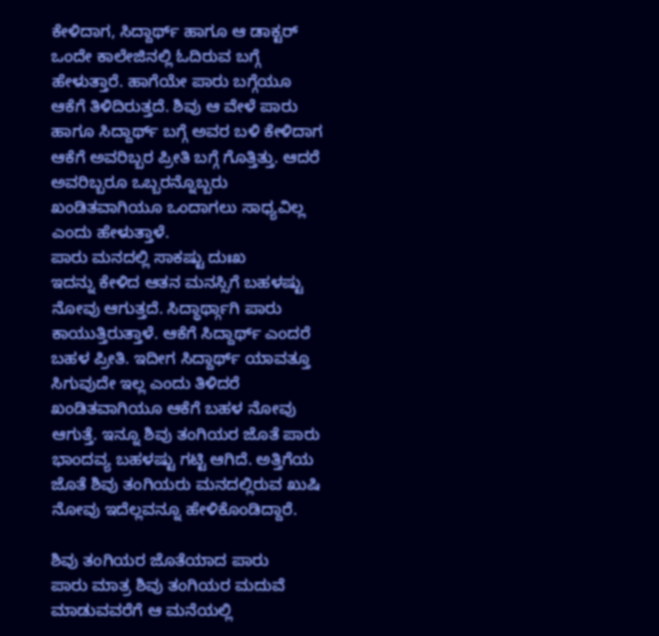ಕೇಳಿದಾಗ, ಸಿದ್ದಾರ್ಥ್ ಹಾಗೂ ಆ ಡಾಕ್ಟರ್ ಒಂದೇ ಕಾಲೇಜಿನಲ್ಲಿ ಓದಿರುವ ಬಗ್ಗೆ ಹೇಳುತ್ತಾರೆ. ಹಾಗೆಯೇ ಪಾರು ಬಗ್ಗೆಯೂ ಆಕೆಗೆ ತಿಳಿದಿರುತ್ತದೆ. ಶಿವು ಆ ವೇಳೆ ಪಾರು ಹಾಗೂ ಸಿದ್ದಾರ್ಥ್ ಬಗ್ಗೆ ಅವರ ಬಳಿ ಕೇಳಿದಾಗ ಆಕೆಗೆ ಅವರಿಬ್ಬರ ಪ್ರೀತಿ ಬಗ್ಗೆ ಗೊತ್ತಿತ್ತು. ಆದರೆ ಅವರಿಬ್ಬರೂ ಒಬ್ಬರನ್ನೊಬ್ಬರು ಖಂಡಿತವಾಗಿಯೂ ಒಂದಾಗಲು ಸಾಧ್ಯವಿಲ್ಲ ಎಂದು ಹೇಳುತ್ತಾಳೆ.
ಪಾರು ಮನದಲ್ಲಿ ಸಾಕಷ್ಟು ದುಃಖ
ಇದನ್ನು ಕೇಳಿದ ಆತನ ಮನಸ್ಸಿಗೆ ಬಹಳಷ್ಟು ನೋವು ಆಗುತ್ತದೆ. ಸಿದ್ಧಾರ್ಥ್ಗಾಗಿ ಪಾರು ಕಾಯುತ್ತಿರುತ್ತಾಳೆ. ಆಕೆಗೆ ಸಿದ್ದಾರ್ಥ್ ಎಂದರೆ ಬಹಳ ಪ್ರೀತಿ. ಇದೀಗ ಸಿದ್ದಾರ್ಥ್ ಯಾವತ್ತೂ ಸಿಗುವುದೇ ಇಲ್ಲ ಎಂದು ತಿಳಿದರೆ ಖಂಡಿತವಾಗಿಯೂ ಆಕೆಗೆ ಬಹಳ ನೋವು ಆಗುತ್ತೆ. ಇನ್ನೂ ಶಿವು ತಂಗಿಯರ ಜೊತೆ ಪಾರು ಭಾಂದವ್ಯ ಬಹಳಷ್ಟು ಗಟ್ಟಿ ಆಗಿದೆ. ಅತ್ತಿಗೆಯ ಜೊತೆ ಶಿವು ತಂಗಿಯರು ಮನದಲ್ಲಿರುವ ಖುಷಿ ನೋವು ಇದೆಲ್ಲವನ್ನೂ ಹೇಳಿಕೊಂಡಿದ್ದಾರೆ.

ಶಿವು ತಂಗಿಯರ ಜೊತೆಯಾದ ಪಾರು
ಪಾರು ಮಾತ್ರ ಶಿವು ತಂಗಿಯರ ಮದುವೆ ಮಾಡುವವರೆಗೆ ಆ ಮನೆಯಲ್ಲಿ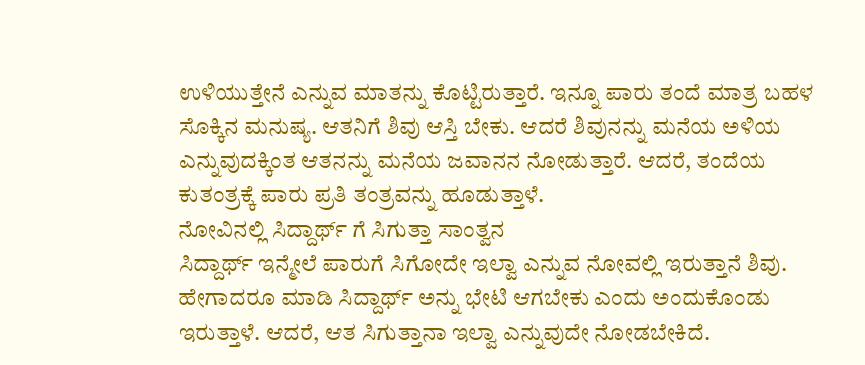ಉಳಿಯುತ್ತೇನೆ ಎನ್ನುವ ಮಾತನ್ನು ಕೊಟ್ಟಿರುತ್ತಾರೆ. ಇನ್ನೂ ಪಾರು ತಂದೆ ಮಾತ್ರ ಬಹಳ ಸೊಕ್ಕಿನ ಮನುಷ್ಯ. ಆತನಿಗೆ ಶಿವು ಆಸ್ತಿ ಬೇಕು. ಆದರೆ ಶಿವುನನ್ನು ಮನೆಯ ಅಳಿಯ ಎನ್ನುವುದಕ್ಕಿಂತ ಆತನನ್ನು ಮನೆಯ ಜವಾನನ ನೋಡುತ್ತಾರೆ. ಆದರೆ, ತಂದೆಯ ಕುತಂತ್ರಕ್ಕೆ ಪಾರು ಪ್ರತಿ ತಂತ್ರವನ್ನು ಹೂಡುತ್ತಾಳೆ.
ನೋವಿನಲ್ಲಿ ಸಿದ್ದಾರ್ಥ್ ಗೆ ಸಿಗುತ್ತಾ ಸಾಂತ್ವನ
ಸಿದ್ದಾರ್ಥ್ ಇನ್ಮೇಲೆ ಪಾರುಗೆ ಸಿಗೋದೇ ಇಲ್ವಾ ಎನ್ನುವ ನೋವಲ್ಲಿ ಇರುತ್ತಾನೆ ಶಿವು. ಹೇಗಾದರೂ ಮಾಡಿ ಸಿದ್ದಾರ್ಥ್ ಅನ್ನು ಭೇಟಿ ಆಗಬೇಕು ಎಂದು ಅಂದುಕೊಂಡು ಇರುತ್ತಾಳೆ. ಆದರೆ, ಆತ ಸಿಗುತ್ತಾನಾ ಇಲ್ವಾ ಎನ್ನುವುದೇ ನೋಡಬೇಕಿದೆ.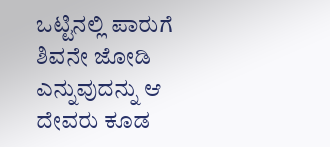ಒಟ್ಟಿನಲ್ಲಿ ಪಾರುಗೆ ಶಿವನೇ ಜೋಡಿ ಎನ್ನುವುದನ್ನು ಆ ದೇವರು ಕೂಡ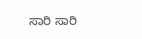ಸಾರಿ ಸಾರಿ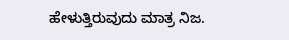ಹೇಳುತ್ತಿರುವುದು ಮಾತ್ರ ನಿಜ.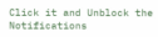Click it and Unblock the Notifications